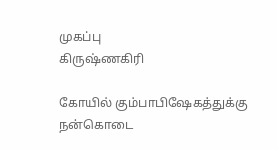முகப்பு
கிருஷ்ணகிரி

கோயில் கும்பாபிஷேகத்துக்கு நன்கொடை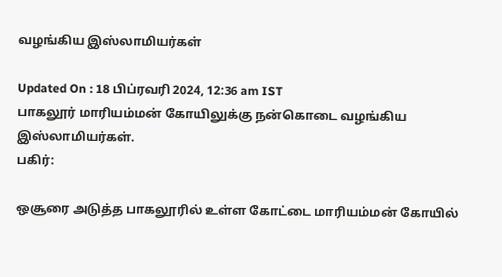வழங்கிய இஸ்லாமியர்கள்

Updated On : 18 பிப்ரவரி 2024, 12:36 am IST
பாகலூர் மாரியம்மன் கோயிலுக்கு நன்கொடை வழங்கிய இஸ்லாமியர்கள்.
பகிர்:

ஒசூரை அடுத்த பாகலூரில் உள்ள கோட்டை மாரியம்மன் கோயில்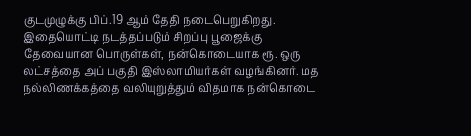குடமுழுக்கு பிப்.19 ஆம் தேதி நடைபெறுகிறது. இதையொட்டி நடத்தப்படும் சிறப்பு பூஜைக்கு தேவையான பொருள்கள், நன்கொடையாக ரூ. ஒரு லட்சத்தை அப் பகுதி இஸ்லாமியர்கள் வழங்கினர். மத நல்லிணக்கத்தை வலியுறுத்தும் விதமாக நன்கொடை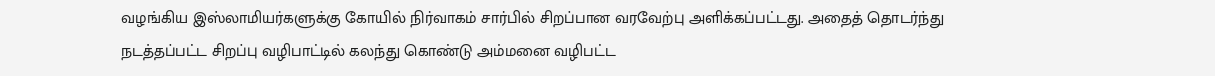வழங்கிய இஸ்லாமியர்களுக்கு கோயில் நிர்வாகம் சார்பில் சிறப்பான வரவேற்பு அளிக்கப்பட்டது. அதைத் தொடர்ந்து நடத்தப்பட்ட சிறப்பு வழிபாட்டில் கலந்து கொண்டு அம்மனை வழிபட்ட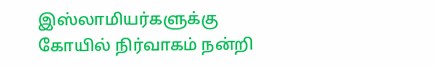இஸ்லாமியர்களுக்கு கோயில் நிர்வாகம் நன்றி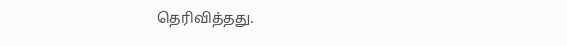தெரிவித்தது.